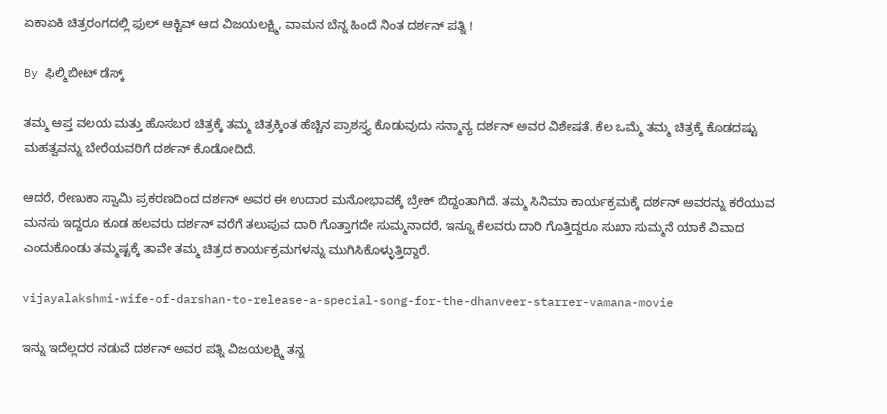ಏಕಾಏಕಿ ಚಿತ್ರರಂಗದಲ್ಲಿ ಫುಲ್ ಆಕ್ಟಿವ್ ಆದ ವಿಜಯಲಕ್ಷ್ಮಿ, ವಾಮನ ಬೆನ್ನ ಹಿಂದೆ ನಿಂತ ದರ್ಶನ್ ಪತ್ನಿ !

By ಫಿಲ್ಮಿಬೀಟ್ ಡೆಸ್ಕ್

ತಮ್ಮ ಆಪ್ತ ವಲಯ ಮತ್ತು ಹೊಸಬರ ಚಿತ್ರಕ್ಕೆ ತಮ್ಮ ಚಿತ್ರಕ್ಕಿಂತ ಹೆಚ್ಚಿನ ಪ್ರಾಶಸ್ತ್ಯ ಕೊಡುವುದು ಸನ್ಮಾನ್ಯ ದರ್ಶನ್ ಅವರ ವಿಶೇ‍ಷತೆ. ಕೆಲ ಒಮ್ಮೆ ತಮ್ಮ ಚಿತ್ರಕ್ಕೆ ಕೊಡದಷ್ಟು ಮಹತ್ವವನ್ನು ಬೇರೆಯವರಿಗೆ ದರ್ಶನ್ ಕೊಡೋದಿದೆ.

ಆದರೆ, ರೇಣುಕಾ ಸ್ವಾಮಿ ಪ್ರಕರಣದಿಂದ ದರ್ಶನ್ ಅವರ ಈ ಉದಾರ ಮನೋಭಾವಕ್ಕೆ ಬ್ರೇಕ್ ಬಿದ್ದಂತಾಗಿದೆ. ತಮ್ಮ ಸಿನಿಮಾ ಕಾರ್ಯಕ್ರಮಕ್ಕೆ ದರ್ಶನ್ ಅವರನ್ನು ಕರೆಯುವ ಮನಸು ಇದ್ದರೂ ಕೂಡ ಹಲವರು ದರ್ಶನ್ ವರೆಗೆ ತಲುಪುವ ದಾರಿ ಗೊತ್ತಾಗದೇ ಸುಮ್ಮನಾದರೆ, ಇನ್ನೂ ಕೆಲವರು ದಾರಿ ಗೊತ್ತಿದ್ದರೂ ಸುಖಾ ಸುಮ್ಮನೆ ಯಾಕೆ ವಿವಾದ ಎಂದುಕೊಂಡು ತಮ್ಮಷ್ಟಕ್ಕೆ ತಾವೇ ತಮ್ಮ ಚಿತ್ರದ ಕಾರ್ಯಕ್ರಮಗಳನ್ನು ಮುಗಿಸಿಕೊಳ್ಳುತ್ತಿದ್ದಾರೆ.

vijayalakshmi-wife-of-darshan-to-release-a-special-song-for-the-dhanveer-starrer-vamana-movie

ಇನ್ನು ಇದೆಲ್ಲದರ ನಡುವೆ ದರ್ಶನ್ ಅವರ ಪತ್ನಿ ವಿಜಯಲಕ್ಷ್ಮಿ ತನ್ನ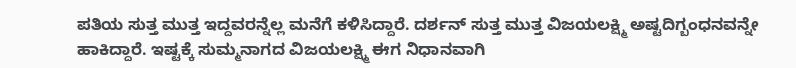ಪತಿಯ ಸುತ್ತ ಮುತ್ತ ಇದ್ದವರನ್ನೆಲ್ಲ ಮನೆಗೆ ಕಳಿಸಿದ್ದಾರೆ. ದರ್ಶನ್ ಸುತ್ತ ಮುತ್ತ ವಿಜಯಲಕ್ಷ್ಮಿ ಅಷ್ಟದಿಗ್ಬಂಧನವನ್ನೇ ಹಾಕಿದ್ದಾರೆ. ಇಷ್ಟಕ್ಕೆ ಸುಮ್ಮನಾಗದ ವಿಜಯಲಕ್ಷ್ಮಿ ಈಗ ನಿಧಾನವಾಗಿ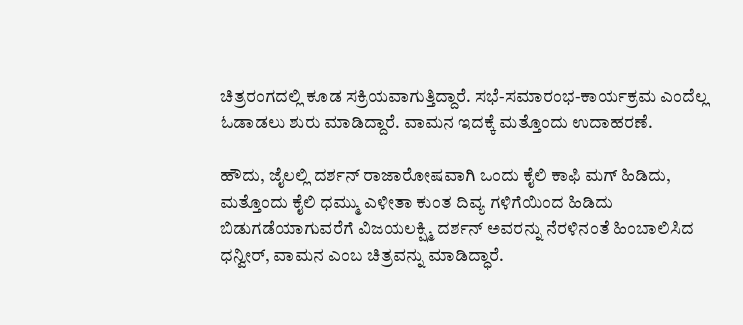ಚಿತ್ರರಂಗದಲ್ಲಿ ಕೂಡ ಸಕ್ರಿಯವಾಗುತ್ತಿದ್ದಾರೆ. ಸಭೆ-ಸಮಾರಂಭ-ಕಾರ್ಯಕ್ರಮ ಎಂದೆಲ್ಲ ಓಡಾಡಲು ಶುರು ಮಾಡಿದ್ದಾರೆ. ವಾಮನ ಇದಕ್ಕೆ ಮತ್ತೊಂದು ಉದಾಹರಣೆ.

ಹೌದು, ಜೈಲಲ್ಲಿ ದರ್ಶನ್ ರಾಜಾರೋಷವಾಗಿ ಒಂದು ಕೈಲಿ ಕಾಫಿ ಮಗ್ ಹಿಡಿದು, ಮತ್ತೊಂದು ಕೈಲಿ ಧಮ್ಮು ಎಳೀತಾ ಕುಂತ ದಿವ್ಯ ಗಳಿಗೆಯಿಂದ ಹಿಡಿದು ಬಿಡುಗಡೆಯಾಗುವರೆಗೆ ವಿಜಯಲಕ್ಷ್ಮಿ ದರ್ಶನ್ ಅವರನ್ನು ನೆರಳಿನಂತೆ ಹಿಂಬಾಲಿಸಿದ ಧನ್ವೀರ್, ವಾಮನ ಎಂಬ ಚಿತ್ರವನ್ನು ಮಾಡಿದ್ಧಾರೆ.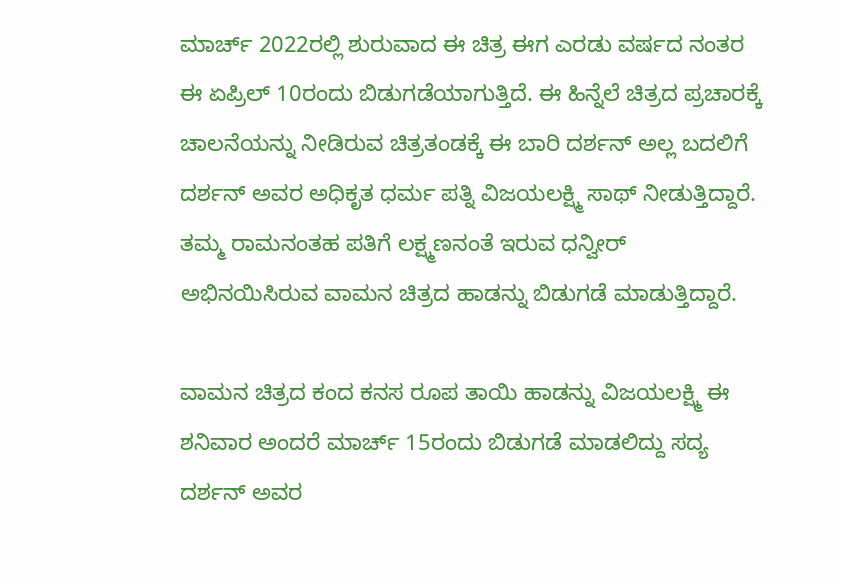ಮಾರ್ಚ್ 2022ರಲ್ಲಿ ಶುರುವಾದ ಈ ಚಿತ್ರ ಈಗ ಎರಡು ವರ್ಷದ ನಂತರ ಈ ಏಪ್ರಿಲ್ 10ರಂದು ಬಿಡುಗಡೆಯಾಗುತ್ತಿದೆ. ಈ ಹಿನ್ನೆಲೆ ಚಿತ್ರದ ಪ್ರಚಾರಕ್ಕೆ ಚಾಲನೆಯನ್ನು ನೀಡಿರುವ ಚಿತ್ರತಂಡಕ್ಕೆ ಈ ಬಾರಿ ದರ್ಶನ್ ಅಲ್ಲ ಬದಲಿಗೆ ದರ್ಶನ್ ಅವರ ಅಧಿಕೃತ ಧರ್ಮ ಪತ್ನಿ ವಿಜಯಲಕ್ಷ್ಮಿ ಸಾಥ್ ನೀಡುತ್ತಿದ್ದಾರೆ. ತಮ್ಮ ರಾಮನಂತಹ ಪತಿಗೆ ಲಕ್ಷ್ಮಣನಂತೆ ಇರುವ ಧನ್ವೀರ್‌ ಅಭಿನಯಿಸಿರುವ ವಾಮನ ಚಿತ್ರದ ಹಾಡನ್ನು ಬಿಡುಗಡೆ ಮಾಡುತ್ತಿದ್ದಾರೆ.

ವಾಮನ ಚಿತ್ರದ ಕಂದ ಕನಸ ರೂಪ ತಾಯಿ ಹಾಡನ್ನು ವಿಜಯಲಕ್ಷ್ಮಿ ಈ ಶನಿವಾರ ಅಂದರೆ ಮಾರ್ಚ್ 15ರಂದು ಬಿಡುಗಡೆ ಮಾಡಲಿದ್ದು ಸದ್ಯ ದರ್ಶನ್ ಅವರ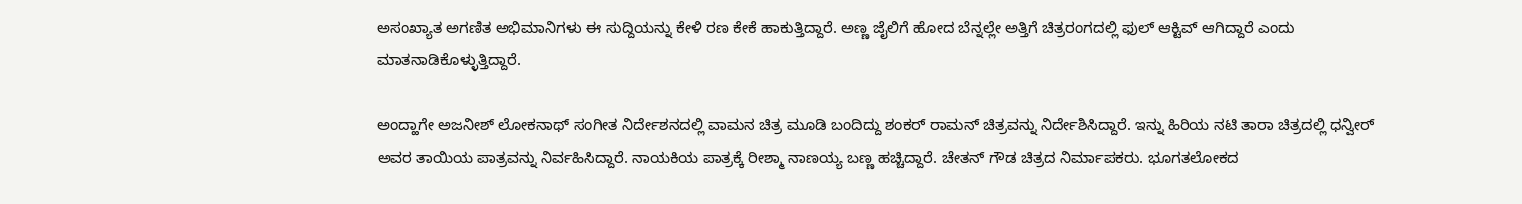ಅಸಂಖ್ಯಾತ ಅಗಣಿತ ಅಭಿಮಾನಿಗಳು ಈ ಸುದ್ದಿಯನ್ನು ಕೇಳಿ ರಣ ಕೇಕೆ ಹಾಕುತ್ತಿದ್ದಾರೆ. ಅಣ್ಣ ಜೈಲಿಗೆ ಹೋದ ಬೆನ್ನಲ್ಲೇ ಅತ್ತಿಗೆ ಚಿತ್ರರಂಗದಲ್ಲಿ ಫುಲ್ ಆಕ್ಟಿವ್ ಆಗಿದ್ದಾರೆ ಎಂದು ಮಾತನಾಡಿಕೊಳ್ಳುತ್ತಿದ್ದಾರೆ.

ಅಂದ್ಹಾಗೇ ಅಜನೀಶ್ ಲೋಕನಾಥ್ ಸಂಗೀತ ನಿರ್ದೇಶನದಲ್ಲಿ ವಾಮನ ಚಿತ್ರ ಮೂಡಿ ಬಂದಿದ್ದು ಶಂಕರ್ ರಾಮನ್ ಚಿತ್ರವನ್ನು ನಿರ್ದೇಶಿಸಿದ್ದಾರೆ. ಇನ್ನು ಹಿರಿಯ ನಟಿ ತಾರಾ ಚಿತ್ರದಲ್ಲಿ ಧನ್ವೀರ್ ಅವರ ತಾಯಿಯ ಪಾತ್ರವನ್ನು ನಿರ್ವಹಿಸಿದ್ದಾರೆ. ನಾಯಕಿಯ ಪಾತ್ರಕ್ಕೆ ರೀಶ್ಮಾ ನಾಣಯ್ಯ ಬಣ್ಣ ಹಚ್ಚಿದ್ದಾರೆ. ಚೇತನ್ ಗೌಡ ಚಿತ್ರದ ನಿರ್ಮಾಪಕರು. ಭೂಗತಲೋಕದ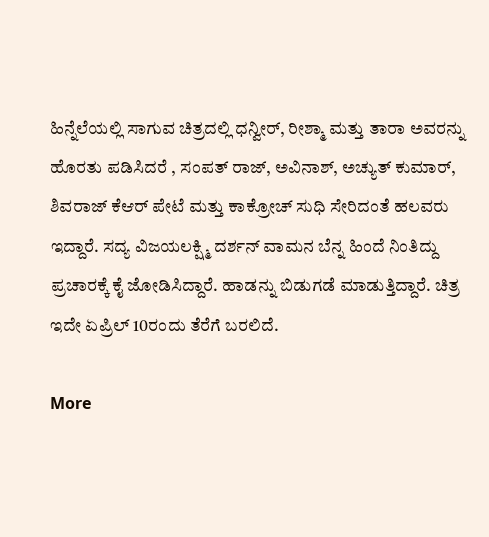ಹಿನ್ನೆಲೆಯಲ್ಲಿ ಸಾಗುವ ಚಿತ್ರದಲ್ಲಿ ಧನ್ವೀರ್, ರೀಶ್ಮಾ ಮತ್ತು ತಾರಾ ಅವರನ್ನು ಹೊರತು ಪಡಿಸಿದರೆ , ಸಂಪತ್‌ ರಾಜ್‌, ಅವಿನಾಶ್‌, ಅಚ್ಯುತ್‌ ಕುಮಾರ್‌, ಶಿವರಾಜ್‌ ಕೆಆರ್‌ ಪೇಟೆ ಮತ್ತು ಕಾಕ್ರೋಚ್‌ ಸುಧಿ ಸೇರಿದಂತೆ ಹಲವರು ಇದ್ದಾರೆ. ಸದ್ಯ ವಿಜಯಲಕ್ಷ್ಮಿ ದರ್ಶನ್ ವಾಮನ ಬೆನ್ನ ಹಿಂದೆ ನಿಂತಿದ್ದು ಪ್ರಚಾರಕ್ಕೆ ಕೈ ಜೋಡಿಸಿದ್ದಾರೆ. ಹಾಡನ್ನು ಬಿಡುಗಡೆ ಮಾಡುತ್ತಿದ್ದಾರೆ. ಚಿತ್ರ ಇದೇ ಏಪ್ರಿಲ್ 10ರಂದು ತೆರೆಗೆ ಬರಲಿದೆ.

More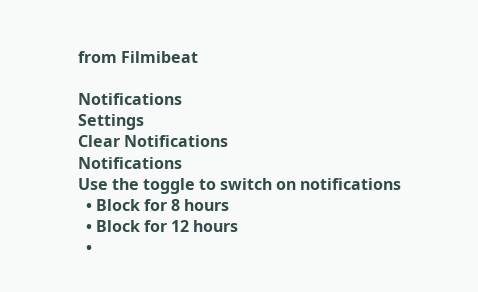from Filmibeat

Notifications
Settings
Clear Notifications
Notifications
Use the toggle to switch on notifications
  • Block for 8 hours
  • Block for 12 hours
  •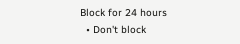Block for 24 hours
  • Don't block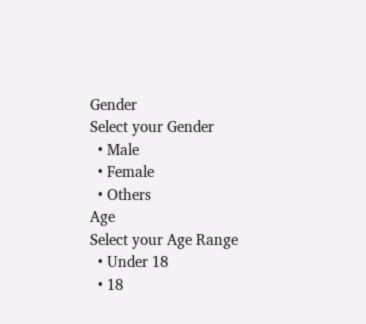Gender
Select your Gender
  • Male
  • Female
  • Others
Age
Select your Age Range
  • Under 18
  • 18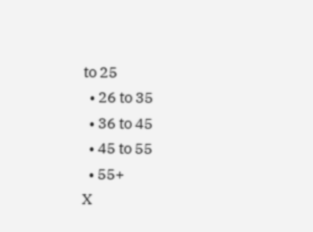to 25
  • 26 to 35
  • 36 to 45
  • 45 to 55
  • 55+
X